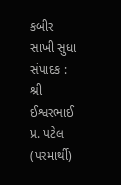કબીર સાખી સુધા
સંપાદક : શ્રી ઈશ્વરભાઈ પ્ર. પટેલ (પરમાર્થી)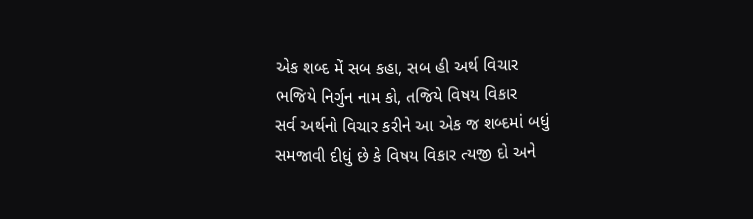એક શબ્દ મેં સબ કહા, સબ હી અર્થ વિચાર
ભજિયે નિર્ગુન નામ કો, તજિયે વિષય વિકાર
સર્વ અર્થનો વિચાર કરીને આ એક જ શબ્દમાં બધું સમજાવી દીધું છે કે વિષય વિકાર ત્યજી દો અને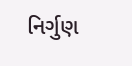નિર્ગુણ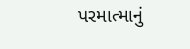પરમાત્માનું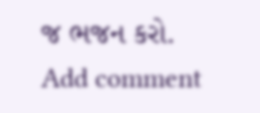જ ભજન કરો.
Add comment